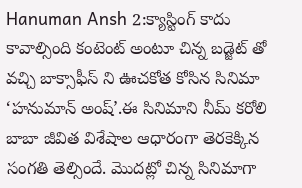Hanuman Ansh 2:క్యాస్టింగ్ కాదు కావాల్సింది కంటెంట్ అంటూ చిన్న బడ్జెట్ తో వచ్చి బాక్సాఫీస్ ని ఊచకోత కోసిన సినిమా ‘హనుమాన్ అంష్’.ఈ సినిమాని నీమ్ కరోలి బాబా జీవిత విశేషాల ఆధారంగా తెరకెక్కిన సంగతి తెల్సిందే. మొదట్లో చిన్న సినిమాగా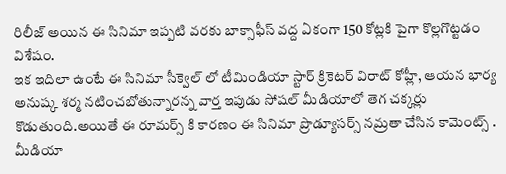రిలీజ్ అయిన ఈ సినిమా ఇప్పటి వరకు బాక్సాఫీస్ వద్ద ఏకంగా 150 కోట్లకి పైగా కొల్లగొట్టడం విశేషం.
ఇక ఇదిలా ఉంటే ఈ సినిమా సీక్వెల్ లో టీమిండియా స్టార్ క్రికెటర్ విరాట్ కోహ్లీ, ఆయన భార్య అనుష్క శర్మ నటించబోతున్నారన్న వార్త ఇపుడు సోషల్ మీడియాలో తెగ చక్కర్లు కొడుతుంది.అయితే ఈ రూమర్స్ కి కారణం ఈ సినిమా ప్రొడ్యూసర్స్ నమ్రతా చేసిన కామెంట్స్ .
మీడియా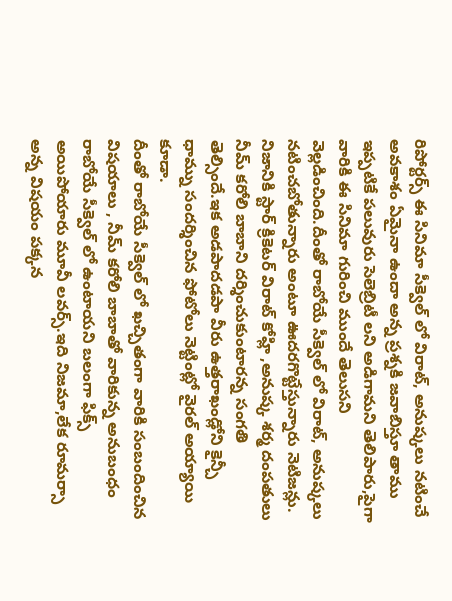రిపోర్టర్స్ ఈ సినిమా సీక్వెల్ లో విరాట్, అనుష్కలు నటించే అవకాశం ఏమైనా ఉందా అన్న ప్రశ్నకి జవాబిస్తూ తాము ఇప్పటికే పలువురు సెలెబ్రిటీ లని అడిగామని తెలిపారు,పైగా వారికి ఈ సినిమా గురించి ముందే తెలుసని వెల్లడించింది.దీంతో రాబోయే సీక్వెల్ లో విరాట్, అనుష్కలు నటించబోతున్నారు అంటూ ఊదరగొట్టేస్తున్నారు నెటిజన్లు.
నిజానికి స్టార్ క్రికెటర్ విరాట్ కోహ్లి ,అనుష్క శర్మ దంపతులు నీమ్ కరోలి బాబాని దర్శించుకుంటారన్న సంగతి తెల్సిందే.ఇక అడపాదడపా వీరు ఉత్తరాఖండ్లోని కైన్చీ ధామ్ను సందర్శించిన ఫోటోలు నెట్టింట్లో వైరల్ అయ్యాయి కూడా.
దీంతో రాబోయే సీక్వెల్ లో ఖచ్చితంగా వారికి సంబందించిన విషయాలు , నీమ్ కరోలి బాబాతో వారికున్న అనుబంధం రాబోయే సీక్వెల్ లో ఉంటాయని బలంగా ఫిక్స్ అయిపోయారు మూవీ లవర్స్.ఇది నిజమా,లేక రూమర్సా అన్న విషయం పక్కన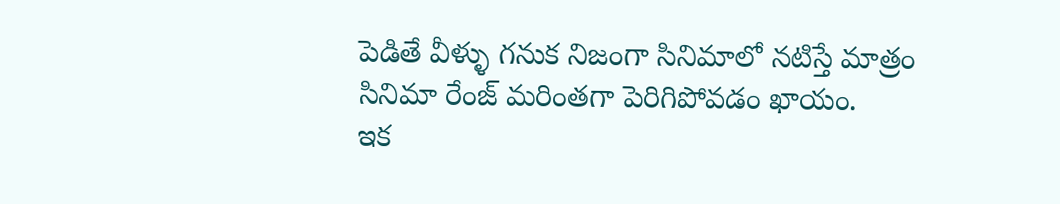పెడితే వీళ్ళు గనుక నిజంగా సినిమాలో నటిస్తే మాత్రం సినిమా రేంజ్ మరింతగా పెరిగిపోవడం ఖాయం.
ఇక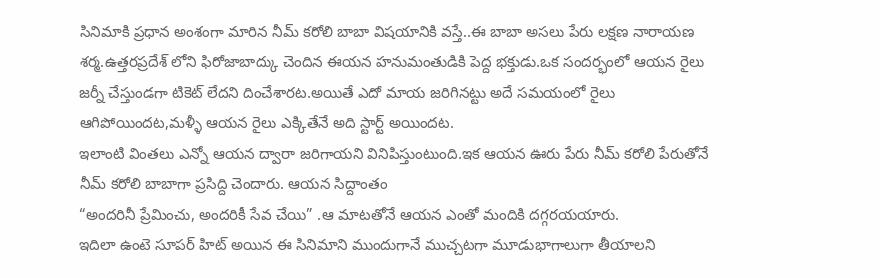సినిమాకి ప్రధాన అంశంగా మారిన నీమ్ కరోలి బాబా విషయానికి వస్తే..ఈ బాబా అసలు పేరు లక్షణ నారాయణ శర్మ.ఉత్తరప్రదేశ్ లోని ఫిరోజాబాద్కు చెందిన ఈయన హనుమంతుడికి పెద్ద భక్తుడు.ఒక సందర్భంలో ఆయన రైలు జర్నీ చేస్తుండగా టికెట్ లేదని దించేశారట.అయితే ఎదో మాయ జరిగినట్టు అదే సమయంలో రైలు ఆగిపోయిందట,మళ్ళీ ఆయన రైలు ఎక్కితేనే అది స్టార్ట్ అయిందట.
ఇలాంటి వింతలు ఎన్నో ఆయన ద్వారా జరిగాయని వినిపిస్తుంటుంది.ఇక ఆయన ఊరు పేరు నీమ్ కరోలి పేరుతోనే నీమ్ కరోలి బాబాగా ప్రసిద్ది చెందారు. ఆయన సిద్దాంతం
“అందరినీ ప్రేమించు, అందరికీ సేవ చేయి” .ఆ మాటతోనే ఆయన ఎంతో మందికి దగ్గరయయారు.
ఇదిలా ఉంటె సూపర్ హిట్ అయిన ఈ సినిమాని ముందుగానే ముచ్చటగా మూడుభాగాలుగా తీయాలని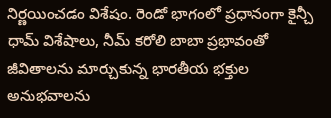నిర్ణయించడం విశేషం. రెండో భాగంలో ప్రధానంగా కైన్చీ ధామ్ విశేషాలు, నీమ్ కరోలి బాబా ప్రభావంతో జీవితాలను మార్చుకున్న భారతీయ భక్తుల అనుభవాలను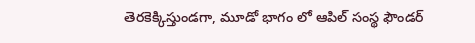తెరకెక్కిస్తుండగా, మూడో భాగం లో ఆపిల్ సంస్థ ఫౌండర్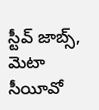స్టీవ్ జాబ్స్, మెటా సీయీవో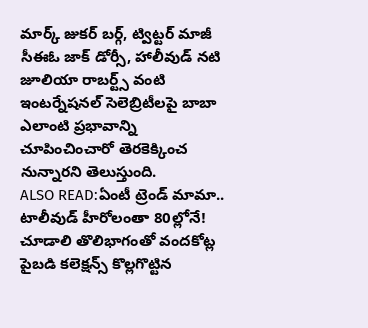మార్క్ జుకర్ బర్గ్, ట్విట్టర్ మాజీ సీఈఓ జాక్ డోర్సీ, హాలీవుడ్ నటి జూలియా రాబర్ట్స్ వంటి ఇంటర్నేషనల్ సెలెబ్రిటీలపై బాబా ఎలాంటి ప్రభావాన్ని చూపించించారో తెరకెక్కించ నున్నారని తెలుస్తుంది.
ALSO READ:ఏంటీ ట్రెండ్ మామా.. టాలీవుడ్ హీరోలంతా 80ల్లోనే!
చూడాలి తొలిభాగంతో వందకోట్ల పైబడి కలెక్షన్స్ కొల్లగొట్టిన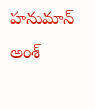హనుమాన్ అంశ్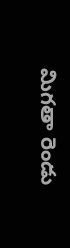మిగతా రెండు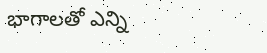భాగాలతో ఎన్ని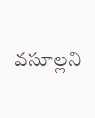వసూల్లని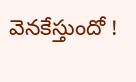వెనకేస్తుందో !